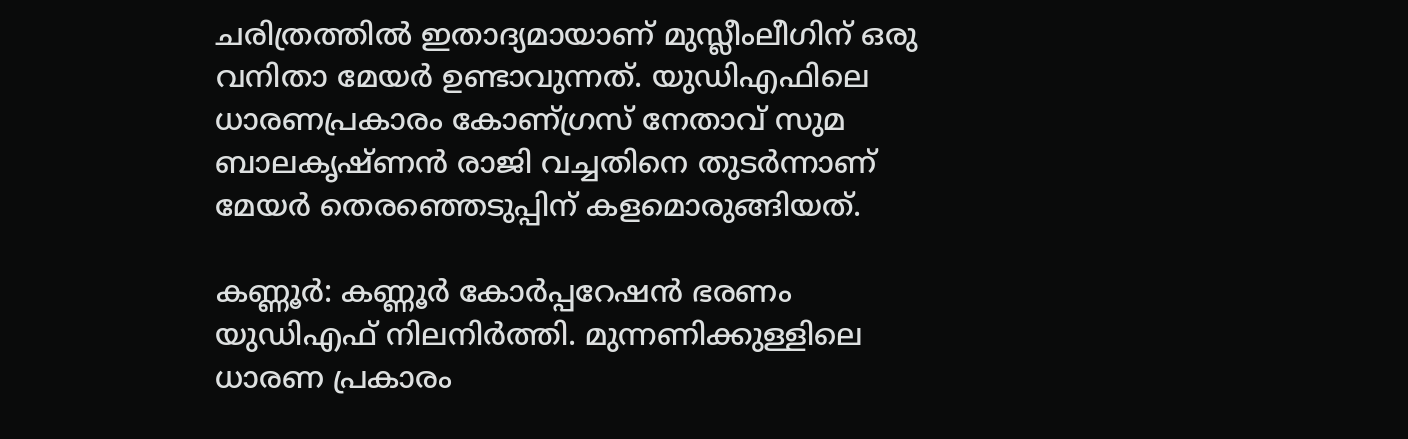ചരിത്രത്തിൽ ഇതാദ്യമായാണ് മുസ്ലീംലീഗിന് ഒരു വനിതാ മേയ‍ർ ഉണ്ടാവുന്നത്. യുഡിഎഫിലെ ധാരണപ്രകാരം കോണ്ഗ്രസ് നേതാവ് സുമ ബാലകൃഷ്ണൻ രാജി വച്ചതിനെ തുടർന്നാണ് മേയർ തെരഞ്ഞെടുപ്പിന് കളമൊരുങ്ങിയത്.

കണ്ണൂർ: കണ്ണൂർ കോർപ്പറേഷൻ ഭരണം യുഡിഎഫ് നിലനിർത്തി. മുന്നണിക്കുള്ളിലെ ധാരണ പ്രകാരം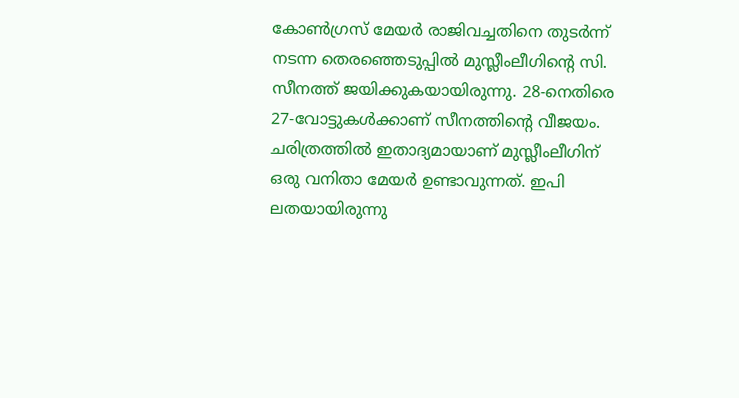കോൺഗ്രസ് മേയ‍ർ രാജിവച്ചതിനെ തുട‍ർന്ന് നടന്ന തെരഞ്ഞെടുപ്പിൽ മുസ്ലീംലീഗിൻ്റെ സി. സീനത്ത് ജയിക്കുകയായിരുന്നു. 28-നെതിരെ 27-വോട്ടുകൾക്കാണ് സീനത്തിൻ്റെ വീജയം. ചരിത്രത്തിൽ ഇതാദ്യമായാണ് മുസ്ലീംലീഗിന് ഒരു വനിതാ മേയ‍ർ ഉണ്ടാവുന്നത്. ഇപി ലതയായിരുന്നു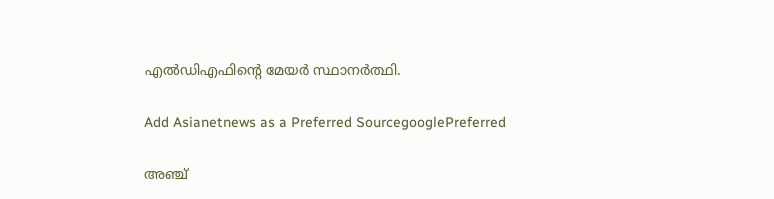എൽഡിഎഫിൻ്റെ മേയ‍ർ സ്ഥാനർത്ഥി.

Add Asianetnews as a Preferred SourcegooglePreferred

അഞ്ച്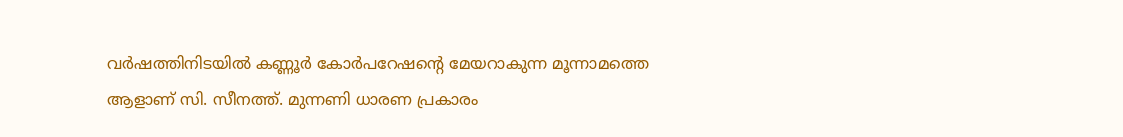വർഷത്തിനിടയിൽ കണ്ണൂർ കോർപറേഷൻ്റെ മേയറാകുന്ന മൂന്നാമത്തെ ആളാണ് സി. സീനത്ത്. മുന്നണി ധാരണ പ്രകാരം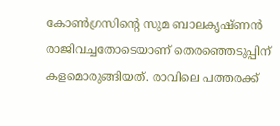കോൺഗ്രസിൻ്റെ സുമ ബാലകൃഷ്ണൻ രാജിവച്ചതോടെയാണ് തെരഞ്ഞെടുപ്പിന് കളമൊരുങ്ങിയത്. രാവിലെ പത്തരക്ക്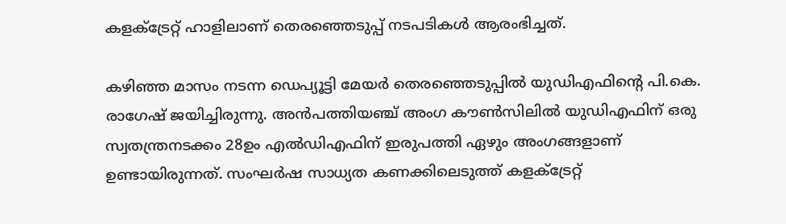കളക്ട്രേറ്റ് ഹാളിലാണ് തെരഞ്ഞെടുപ്പ് നടപടികൾ ആരംഭിച്ചത്.

കഴിഞ്ഞ മാസം നടന്ന ഡെപ്യൂട്ടി മേയർ തെരഞ്ഞെടുപ്പിൽ യുഡിഎഫിന്‍റെ പി.കെ. രാഗേഷ് ജയിച്ചിരുന്നു. അൻപത്തിയഞ്ച് അംഗ കൗൺസിലിൽ യുഡിഎഫിന് ഒരു സ്വതന്ത്രനടക്കം 28ഉം എൽഡിഎഫിന് ഇരുപത്തി ഏഴും അംഗങ്ങളാണ് ഉണ്ടായിരുന്നത്. സംഘർഷ സാധ്യത കണക്കിലെടുത്ത് കളക്ട്രേറ്റ്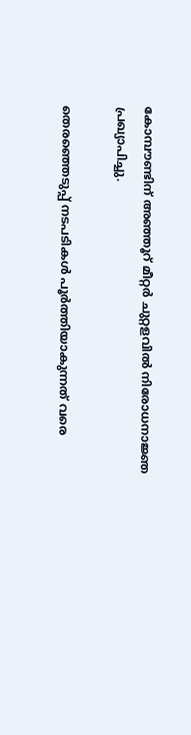കോമ്പൗണ്ടിന് അഞ്ഞൂറ് മീറ്റർ ചുറ്റളവിൽ നിരോധനാജ്ഞ പ്രഖ്യാപിച്ചു.

തെരഞ്ഞെടുപ്പ് നടപടികൾ പൂർത്തിയാകുന്നത് വരെ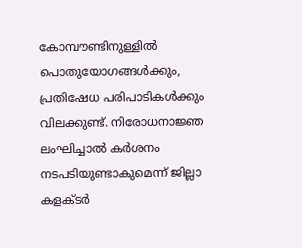കോമ്പൗണ്ടിനുള്ളിൽ പൊതുയോഗങ്ങൾക്കും, പ്രതിഷേധ പരിപാടികൾക്കും വിലക്കുണ്ട്. നിരോധനാജ്ഞ ലംഘിച്ചാൽ കർശനം നടപടിയുണ്ടാകുമെന്ന് ജില്ലാ കളക്ടർ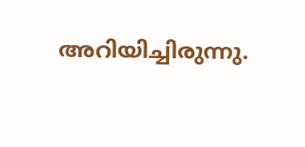അറിയിച്ചിരുന്നു.